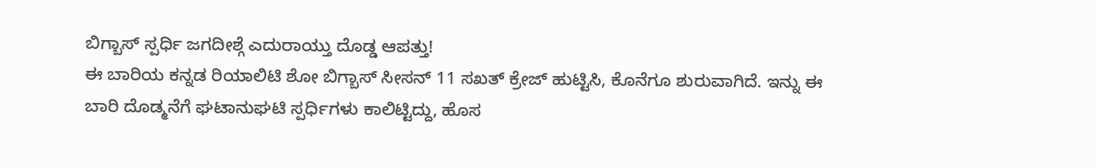ಬಿಗ್ಬಾಸ್ ಸ್ಪರ್ಧಿ ಜಗದೀಶ್ಗೆ ಎದುರಾಯ್ತು ದೊಡ್ಡ ಆಪತ್ತು!
ಈ ಬಾರಿಯ ಕನ್ನಡ ರಿಯಾಲಿಟಿ ಶೋ ಬಿಗ್ಬಾಸ್ ಸೀಸನ್ 11 ಸಖತ್ ಕ್ರೇಜ್ ಹುಟ್ಟಿಸಿ, ಕೊನೆಗೂ ಶುರುವಾಗಿದೆ. ಇನ್ನು ಈ ಬಾರಿ ದೊಡ್ಮನೆಗೆ ಘಟಾನುಘಟಿ ಸ್ಪರ್ಧಿಗಳು ಕಾಲಿಟ್ಟಿದ್ದು, ಹೊಸ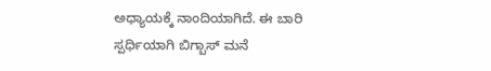ಅಧ್ಯಾಯಕ್ಕೆ ನಾಂದಿಯಾಗಿದೆ. ಈ ಬಾರಿ ಸ್ಪರ್ಧಿಯಾಗಿ ಬಿಗ್ಬಾಸ್ ಮನೆ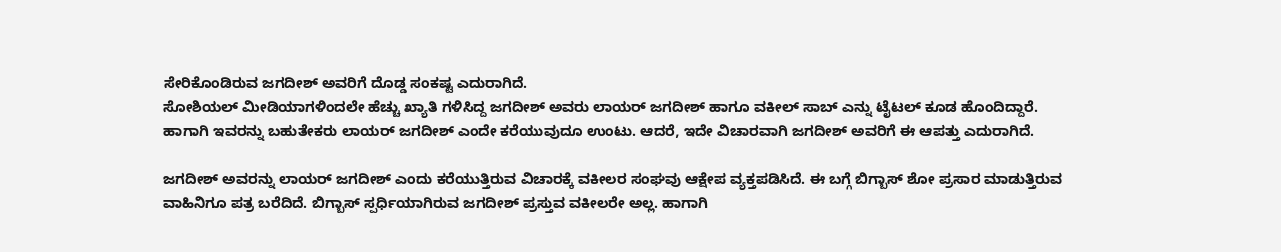ಸೇರಿಕೊಂಡಿರುವ ಜಗದೀಶ್ ಅವರಿಗೆ ದೊಡ್ಡ ಸಂಕಷ್ಟ ಎದುರಾಗಿದೆ.
ಸೋಶಿಯಲ್ ಮೀಡಿಯಾಗಳಿಂದಲೇ ಹೆಚ್ಚು ಖ್ಯಾತಿ ಗಳಿಸಿದ್ದ ಜಗದೀಶ್ ಅವರು ಲಾಯರ್ ಜಗದೀಶ್ ಹಾಗೂ ವಕೀಲ್ ಸಾಬ್ ಎನ್ನು ಟೈಟಲ್ ಕೂಡ ಹೊಂದಿದ್ದಾರೆ. ಹಾಗಾಗಿ ಇವರನ್ನು ಬಹುತೇಕರು ಲಾಯರ್ ಜಗದೀಶ್ ಎಂದೇ ಕರೆಯುವುದೂ ಉಂಟು. ಆದರೆ, ಇದೇ ವಿಚಾರವಾಗಿ ಜಗದೀಶ್ ಅವರಿಗೆ ಈ ಆಪತ್ತು ಎದುರಾಗಿದೆ.

ಜಗದೀಶ್ ಅವರನ್ನು ಲಾಯರ್ ಜಗದೀಶ್ ಎಂದು ಕರೆಯುತ್ತಿರುವ ವಿಚಾರಕ್ಕೆ ವಕೀಲರ ಸಂಘವು ಆಕ್ಷೇಪ ವ್ಯಕ್ತಪಡಿಸಿದೆ. ಈ ಬಗ್ಗೆ ಬಿಗ್ಬಾಸ್ ಶೋ ಪ್ರಸಾರ ಮಾಡುತ್ತಿರುವ ವಾಹಿನಿಗೂ ಪತ್ರ ಬರೆದಿದೆ. ಬಿಗ್ಬಾಸ್ ಸ್ಪರ್ಧಿಯಾಗಿರುವ ಜಗದೀಶ್ ಪ್ರಸ್ತುವ ವಕೀಲರೇ ಅಲ್ಲ. ಹಾಗಾಗಿ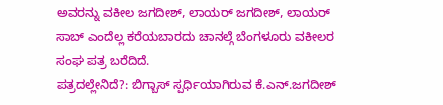ಅವರನ್ನು ವಕೀಲ ಜಗದೀಶ್, ಲಾಯರ್ ಜಗದೀಶ್, ಲಾಯರ್ ಸಾಬ್ ಎಂದೆಲ್ಲ ಕರೆಯಬಾರದು ಚಾನಲ್ಗೆ ಬೆಂಗಳೂರು ವಕೀಲರ ಸಂಘ ಪತ್ರ ಬರೆದಿದೆ.
ಪತ್ರದಲ್ಲೇನಿದೆ?: ಬಿಗ್ಬಾಸ್ ಸ್ಪರ್ಧಿಯಾಗಿರುವ ಕೆ.ಎನ್.ಜಗದೀಶ್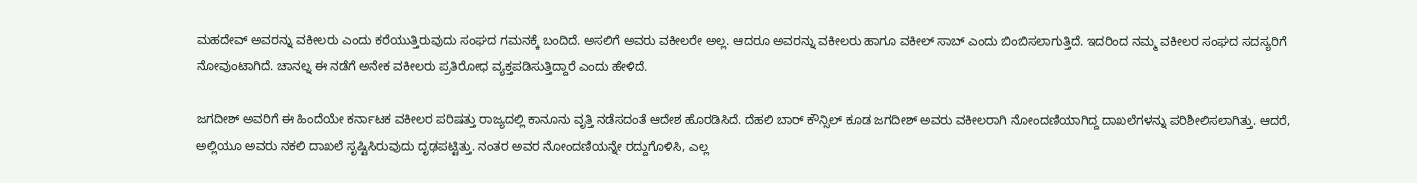ಮಹದೇವ್ ಅವರನ್ನು ವಕೀಲರು ಎಂದು ಕರೆಯುತ್ತಿರುವುದು ಸಂಘದ ಗಮನಕ್ಕೆ ಬಂದಿದೆ. ಅಸಲಿಗೆ ಅವರು ವಕೀಲರೇ ಅಲ್ಲ. ಆದರೂ ಅವರನ್ನು ವಕೀಲರು ಹಾಗೂ ವಕೀಲ್ ಸಾಬ್ ಎಂದು ಬಿಂಬಿಸಲಾಗುತ್ತಿದೆ. ಇದರಿಂದ ನಮ್ಮ ವಕೀಲರ ಸಂಘದ ಸದಸ್ಯರಿಗೆ ನೋವುಂಟಾಗಿದೆ. ಚಾನಲ್ನ ಈ ನಡೆಗೆ ಅನೇಕ ವಕೀಲರು ಪ್ರತಿರೋಧ ವ್ಯಕ್ತಪಡಿಸುತ್ತಿದ್ದಾರೆ ಎಂದು ಹೇಳಿದೆ.

ಜಗದೀಶ್ ಅವರಿಗೆ ಈ ಹಿಂದೆಯೇ ಕರ್ನಾಟಕ ವಕೀಲರ ಪರಿಷತ್ತು ರಾಜ್ಯದಲ್ಲಿ ಕಾನೂನು ವೃತ್ತಿ ನಡೆಸದಂತೆ ಆದೇಶ ಹೊರಡಿಸಿದೆ. ದೆಹಲಿ ಬಾರ್ ಕೌನ್ಸಿಲ್ ಕೂಡ ಜಗದೀಶ್ ಅವರು ವಕೀಲರಾಗಿ ನೋಂದಣಿಯಾಗಿದ್ದ ದಾಖಲೆಗಳನ್ನು ಪರಿಶೀಲಿಸಲಾಗಿತ್ತು. ಆದರೆ, ಅಲ್ಲಿಯೂ ಅವರು ನಕಲಿ ದಾಖಲೆ ಸೃಷ್ಟಿಸಿರುವುದು ದೃಢಪಟ್ಟಿತ್ತು. ನಂತರ ಅವರ ನೋಂದಣಿಯನ್ನೇ ರದ್ದುಗೊಳಿಸಿ, ಎಲ್ಲ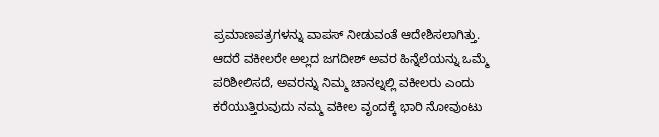ಪ್ರಮಾಣಪತ್ರಗಳನ್ನು ವಾಪಸ್ ನೀಡುವಂತೆ ಆದೇಶಿಸಲಾಗಿತ್ತು.
ಆದರೆ ವಕೀಲರೇ ಅಲ್ಲದ ಜಗದೀಶ್ ಅವರ ಹಿನ್ನೆಲೆಯನ್ನು ಒಮ್ಮೆ ಪರಿಶೀಲಿಸದೆ, ಅವರನ್ನು ನಿಮ್ಮ ಚಾನಲ್ನಲ್ಲಿ ವಕೀಲರು ಎಂದು ಕರೆಯುತ್ತಿರುವುದು ನಮ್ಮ ವಕೀಲ ವೃಂದಕ್ಕೆ ಭಾರಿ ನೋವುಂಟು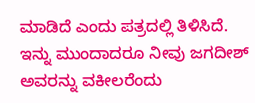ಮಾಡಿದೆ ಎಂದು ಪತ್ರದಲ್ಲಿ ತಿಳಿಸಿದೆ.
ಇನ್ನು ಮುಂದಾದರೂ ನೀವು ಜಗದೀಶ್ ಅವರನ್ನು ವಕೀಲರೆಂದು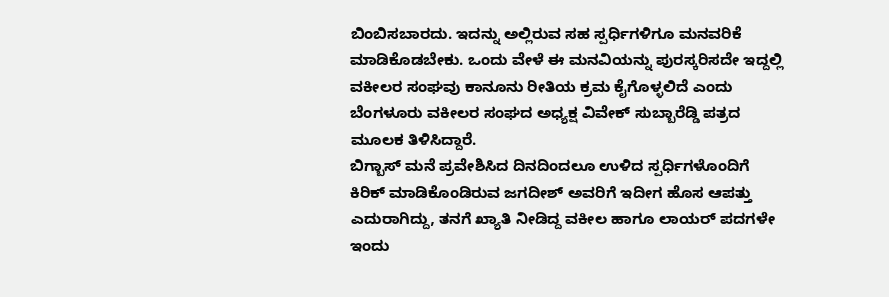ಬಿಂಬಿಸಬಾರದು. ಇದನ್ನು ಅಲ್ಲಿರುವ ಸಹ ಸ್ಪರ್ಧಿಗಳಿಗೂ ಮನವರಿಕೆ ಮಾಡಿಕೊಡಬೇಕು. ಒಂದು ವೇಳೆ ಈ ಮನವಿಯನ್ನು ಪುರಸ್ಕರಿಸದೇ ಇದ್ದಲ್ಲಿ ವಕೀಲರ ಸಂಘವು ಕಾನೂನು ರೀತಿಯ ಕ್ರಮ ಕೈಗೊಳ್ಳಲಿದೆ ಎಂದು ಬೆಂಗಳೂರು ವಕೀಲರ ಸಂಘದ ಅಧ್ಯಕ್ಷ ವಿವೇಕ್ ಸುಬ್ಬಾರೆಡ್ಡಿ ಪತ್ರದ ಮೂಲಕ ತಿಳಿಸಿದ್ದಾರೆ.
ಬಿಗ್ಬಾಸ್ ಮನೆ ಪ್ರವೇಶಿಸಿದ ದಿನದಿಂದಲೂ ಉಳಿದ ಸ್ಪರ್ಧಿಗಳೊಂದಿಗೆ ಕಿರಿಕ್ ಮಾಡಿಕೊಂಡಿರುವ ಜಗದೀಶ್ ಅವರಿಗೆ ಇದೀಗ ಹೊಸ ಆಪತ್ತು ಎದುರಾಗಿದ್ದು, ತನಗೆ ಖ್ಯಾತಿ ನೀಡಿದ್ದ ವಕೀಲ ಹಾಗೂ ಲಾಯರ್ ಪದಗಳೇ ಇಂದು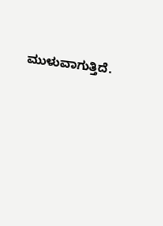ಮುಳುವಾಗುತ್ತಿದೆ.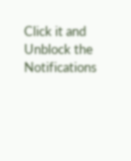Click it and Unblock the Notifications